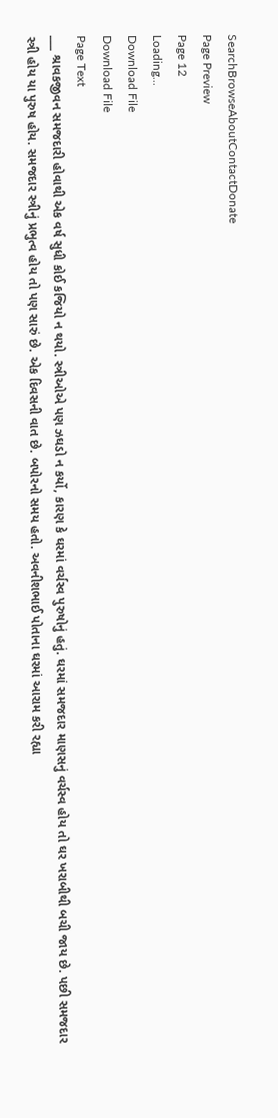SearchBrowseAboutContactDonate
Page Preview
Page 12
Loading...
Download File
Download File
Page Text
___ શ્રાવકજીવન સમજદારી હોવાથી એક વર્ષ સુધી કોઈ કજિયો ન થયો. સ્ત્રીઓએ પણ ઝઘડો ન કર્યો, કારણ કે ઘરમાં વર્ચસ્વ પુરુષોનું હતું. ઘરમાં સમજદાર માણસનું વર્ચસ્વ હોય તો ઘર ખરાબીથી બચી જાય છે. પછી સમજદાર સ્ત્રી હોય યા પુરુષ હોય. સમજદાર સ્ત્રીનું પ્રભુત્વ હોય તો પણ સારું છે. એક દિવસની વાત છે. બપોરનો સમય હતો. અવનીશભાઈ પોતાના ઘરમાં આરામ કરી રહ્યા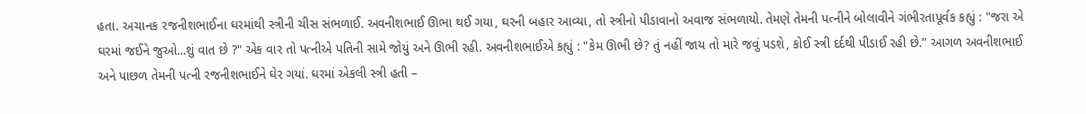હતા. અચાનક રજનીશભાઈના ઘરમાંથી સ્ત્રીની ચીસ સંભળાઈ. અવનીશભાઈ ઊભા થઈ ગયા, ઘરની બહાર આવ્યા, તો સ્ત્રીનો પીડાવાનો અવાજ સંભળાયો. તેમણે તેમની પત્નીને બોલાવીને ગંભીરતાપૂર્વક કહ્યું : "જરા એ ઘરમાં જઈને જુઓ...શું વાત છે ?" એક વાર તો પત્નીએ પતિની સામે જોયું અને ઊભી રહી. અવનીશભાઈએ કહ્યું : "કેમ ઊભી છે? તું નહીં જાય તો મારે જવું પડશે, કોઈ સ્ત્રી દર્દથી પીડાઈ રહી છે.” આગળ અવનીશભાઈ અને પાછળ તેમની પત્ની રજનીશભાઈને ઘેર ગયાં. ઘરમાં એકલી સ્ત્રી હતી –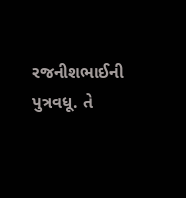રજનીશભાઈની પુત્રવધૂ. તે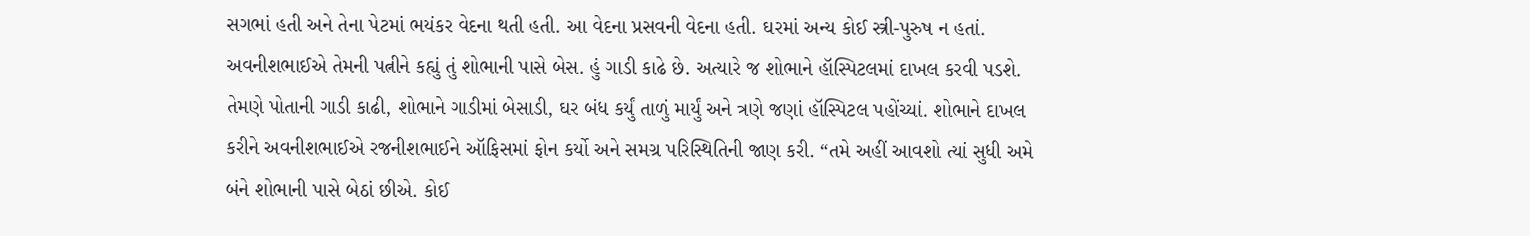સગભાં હતી અને તેના પેટમાં ભયંકર વેદના થતી હતી. આ વેદના પ્રસવની વેદના હતી. ઘરમાં અન્ય કોઈ સ્ત્રી-પુરુષ ન હતાં. અવનીશભાઈએ તેમની પત્નીને કહ્યું તું શોભાની પાસે બેસ. હું ગાડી કાઢે છે. અત્યારે જ શોભાને હૉસ્પિટલમાં દાખલ કરવી પડશે. તેમણે પોતાની ગાડી કાઢી, શોભાને ગાડીમાં બેસાડી, ઘર બંધ કર્યું તાળું માર્યું અને ત્રણે જણાં હૉસ્પિટલ પહોંચ્યાં. શોભાને દાખલ કરીને અવનીશભાઈએ રજનીશભાઈને ઑફિસમાં ફોન કર્યો અને સમગ્ર પરિસ્થિતિની જાણ કરી. “તમે અહીં આવશો ત્યાં સુધી અમે બંને શોભાની પાસે બેઠાં છીએ. કોઈ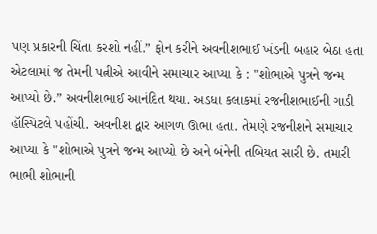પણ પ્રકારની ચિંતા કરશો નહીં.” ફોન કરીને અવનીશભાઈ ખંડની બહાર બેઠા હતા એટલામાં જ તેમની પત્નીએ આવીને સમાચાર આપ્યા કે : "શોભાએ પુત્રને જન્મ આપ્યો છે.” અવનીશભાઈ આનંદિત થયા. અડધા કલાકમાં રજનીશભાઈની ગાડી હૉસ્પિટલે પહોંચી. અવનીશ દ્વાર આગળ ઊભા હતા. તેમણે રજનીશને સમાચાર આપ્યા કે "શોભાએ પુત્રને જન્મ આપ્યો છે અને બંનેની તબિયત સારી છે. તમારી ભાભી શોભાની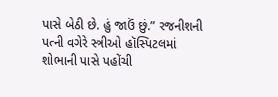પાસે બેઠી છે. હું જાઉં છું.” રજનીશની પત્ની વગેરે સ્ત્રીઓ હૉસ્પિટલમાં શોભાની પાસે પહોંચી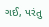ગઈ, પરંતુ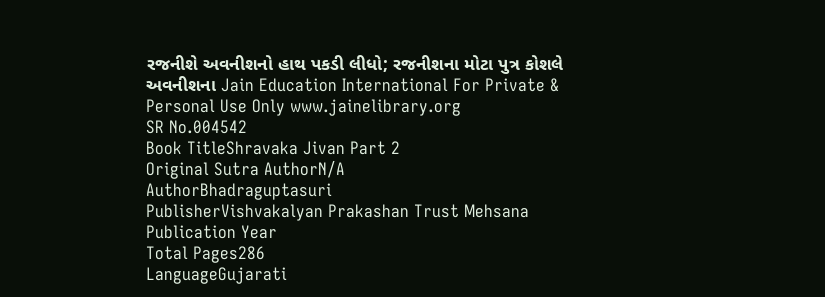રજનીશે અવનીશનો હાથ પકડી લીધો; રજનીશના મોટા પુત્ર કોશલે અવનીશના Jain Education International For Private & Personal Use Only www.jainelibrary.org
SR No.004542
Book TitleShravaka Jivan Part 2
Original Sutra AuthorN/A
AuthorBhadraguptasuri
PublisherVishvakalyan Prakashan Trust Mehsana
Publication Year
Total Pages286
LanguageGujarati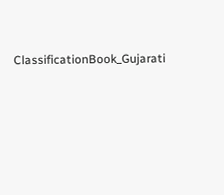ClassificationBook_Gujarati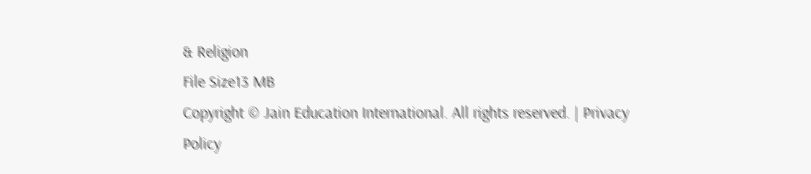& Religion
File Size13 MB
Copyright © Jain Education International. All rights reserved. | Privacy Policy